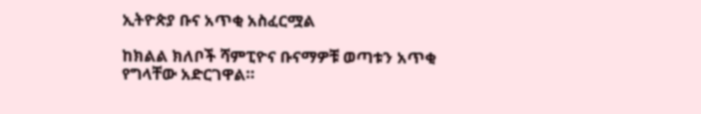ኢትዮጵያ ቡና አጥቂ አስፈርሟል

ከክልል ክለቦች ሻምፒዮና ቡናማዎቹ ወጣቱን አጥቂ የግላቸው አድርገዋል።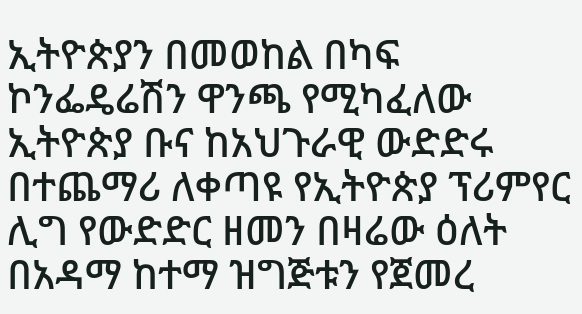ኢትዮጵያን በመወከል በካፍ ኮንፌዴሬሽን ዋንጫ የሚካፈለው ኢትዮጵያ ቡና ከአህጉራዊ ውድድሩ በተጨማሪ ለቀጣዩ የኢትዮጵያ ፕሪምየር ሊግ የውድድር ዘመን በዛሬው ዕለት በአዳማ ከተማ ዝግጅቱን የጀመረ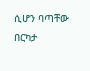ሲሆን ባጣቸው በርካታ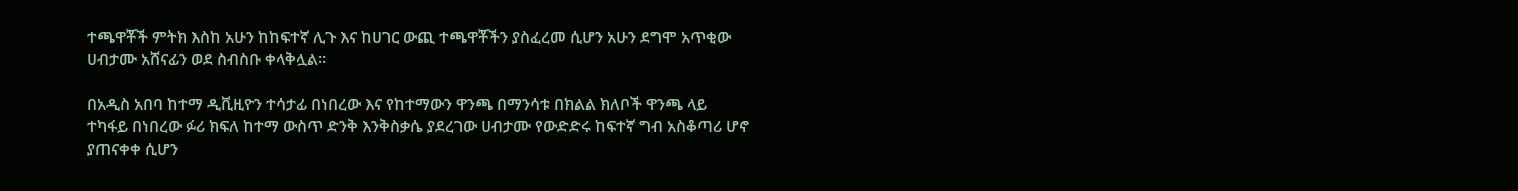ተጫዋቾች ምትክ እስከ አሁን ከከፍተኛ ሊጉ እና ከሀገር ውጪ ተጫዋቾችን ያስፈረመ ሲሆን አሁን ደግሞ አጥቂው ሀብታሙ አሸናፊን ወደ ስብስቡ ቀላቅሏል።

በአዲስ አበባ ከተማ ዲቪዚዮን ተሳታፊ በነበረው እና የከተማውን ዋንጫ በማንሳቱ በክልል ክለቦች ዋንጫ ላይ ተካፋይ በነበረው ፉሪ ክፍለ ከተማ ውስጥ ድንቅ እንቅስቃሴ ያደረገው ሀብታሙ የውድድሩ ከፍተኛ ግብ አስቆጣሪ ሆኖ ያጠናቀቀ ሲሆን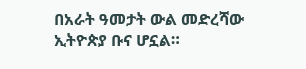በአራት ዓመታት ውል መድረሻው ኢትዮጵያ ቡና ሆኗል።